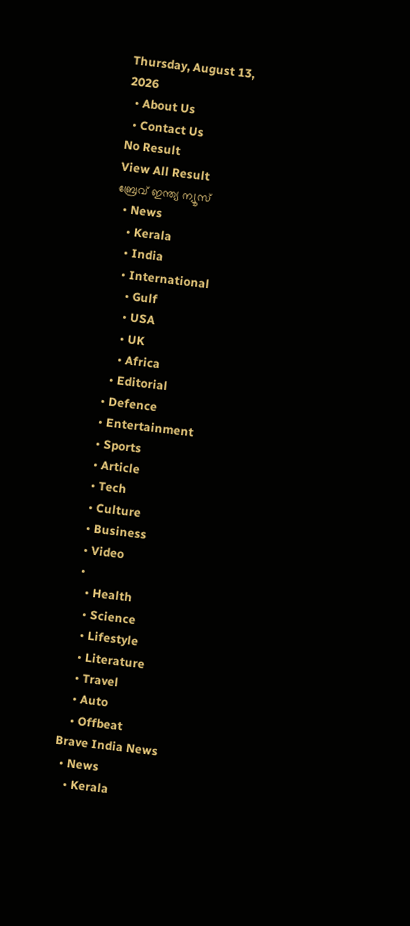Thursday, August 13, 2026
  • About Us
  • Contact Us
No Result
View All Result
ബ്രേവ് ഇന്ത്യ ന്യൂസ്
  • News
    • Kerala
    • India
    • International
      • Gulf
      • USA
      • UK
      • Africa
    • Editorial
  • Defence
  • Entertainment
  • Sports
  • Article
  • Tech
  • Culture
  • Business
  • Video
  •
    • Health
    • Science
    • Lifestyle
    • Literature
    • Travel
    • Auto
    • Offbeat
Brave India News
  • News
    • Kerala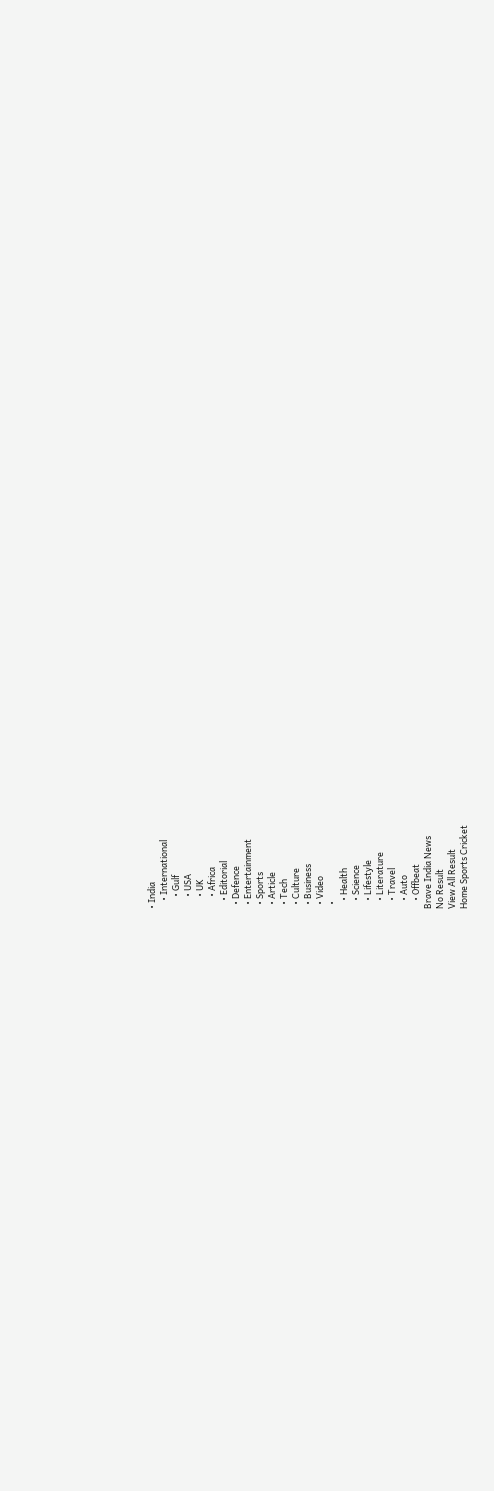• India
    • International
      • Gulf
      • USA
      • UK
      • Africa
    • Editorial
  • Defence
  • Entertainment
  • Sports
  • Article
  • Tech
  • Culture
  • Business
  • Video
  •
    • Health
    • Science
    • Lifestyle
    • Literature
    • Travel
    • Auto
    • Offbeat
Brave India News
No Result
View All Result
Home Sports Cricket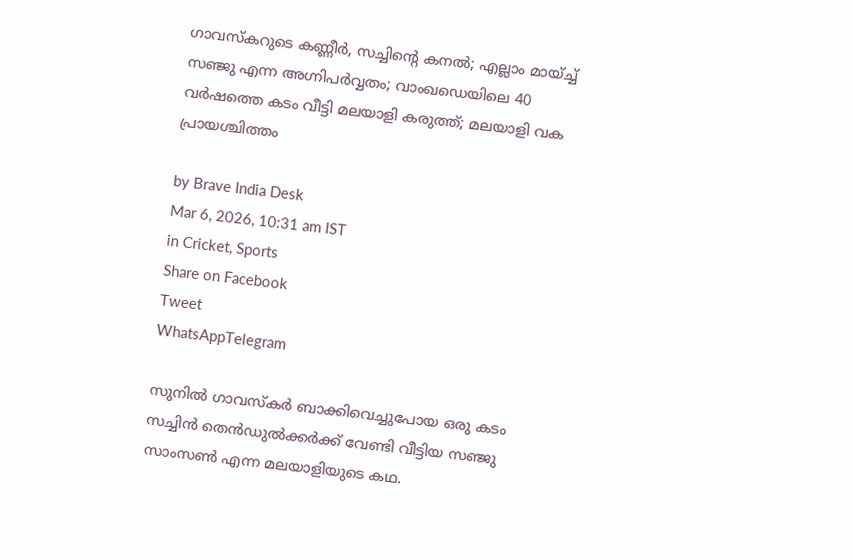ഗാവസ്കറുടെ കണ്ണീർ, സച്ചിന്റെ കനൽ; എല്ലാം മായ്ച്ച് സഞ്ജു എന്ന അഗ്നിപർവ്വതം; വാംഖഡെയിലെ 40 വർഷത്തെ കടം വീട്ടി മലയാളി കരുത്ത്; മലയാളി വക പ്രായശ്ചിത്തം

by Brave India Desk
Mar 6, 2026, 10:31 am IST
in Cricket, Sports
Share on Facebook
Tweet
WhatsAppTelegram

സുനിൽ ഗാവസ്കർ ബാക്കിവെച്ചുപോയ ഒരു കടം സച്ചിൻ തെൻഡുൽക്കർക്ക് വേണ്ടി വീട്ടിയ സഞ്ജു സാംസൺ എന്ന മലയാളിയുടെ കഥ.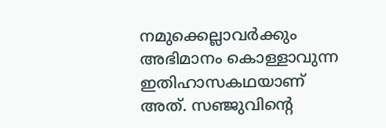നമുക്കെല്ലാവർക്കും അഭിമാനം കൊള്ളാവുന്ന ഇതിഹാസകഥയാണ് അത്. സഞ്ജുവിൻ്റെ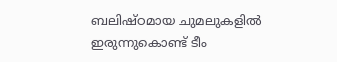ബലിഷ്ഠമായ ചുമലുകളിൽ ഇരുന്നുകൊണ്ട് ടീം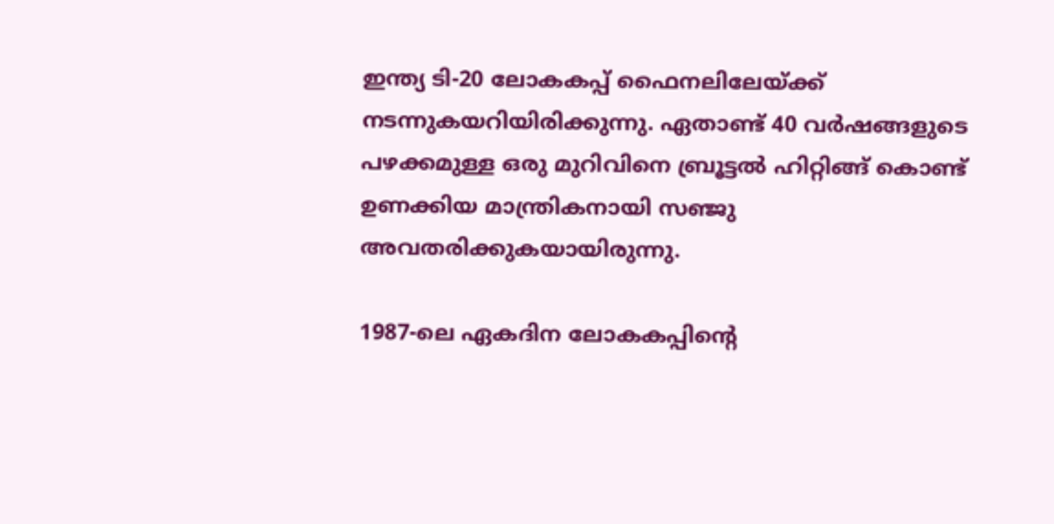ഇന്ത്യ ടി-20 ലോകകപ്പ് ഫൈനലിലേയ്ക്ക് നടന്നുകയറിയിരിക്കുന്നു. ഏതാണ്ട് 40 വർഷങ്ങളുടെ പഴക്കമുള്ള ഒരു മുറിവിനെ ബ്രൂട്ടൽ ഹിറ്റിങ്ങ് കൊണ്ട് ഉണക്കിയ മാന്ത്രികനായി സഞ്ജു അവതരിക്കുകയായിരുന്നു.

1987-ലെ ഏകദിന ലോകകപ്പിൻ്റെ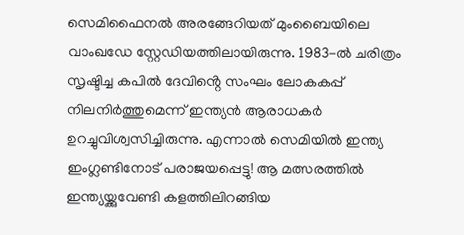സെമിഫൈനൽ അരങ്ങേറിയത് മുംബൈയിലെ വാംഖഡേ സ്റ്റേഡിയത്തിലായിരുന്നു. 1983-ൽ ചരിത്രം സൃഷ്ടിച്ച കപിൽ ദേവിൻ്റെ സംഘം ലോകകപ്പ് നിലനിർത്തുമെന്ന് ഇന്ത്യൻ ആരാധകർ ഉറച്ചുവിശ്വസിച്ചിരുന്നു. എന്നാൽ സെമിയിൽ ഇന്ത്യ ഇംഗ്ലണ്ടിനോട് പരാജയപ്പെട്ടു! ആ മത്സരത്തിൽ ഇന്ത്യയ്ക്കുവേണ്ടി കളത്തിലിറങ്ങിയ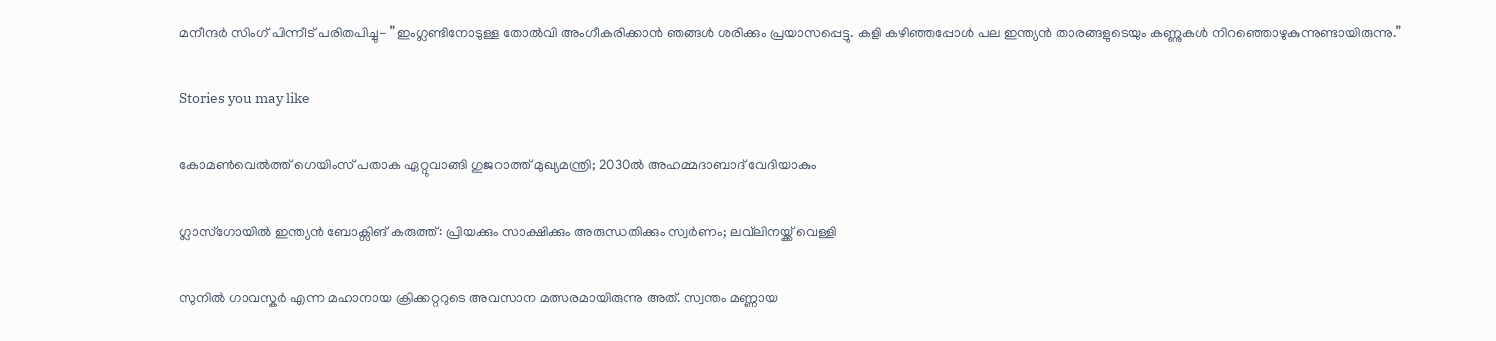മനീന്ദർ സിംഗ് പിന്നീട് പരിതപിച്ചു- ”ഇംഗ്ലണ്ടിനോടുള്ള തോൽവി അംഗീകരിക്കാൻ ഞങ്ങൾ ശരിക്കും പ്രയാസപ്പെട്ടു. കളി കഴിഞ്ഞപ്പോൾ പല ഇന്ത്യൻ താരങ്ങളുടെയും കണ്ണുകൾ നിറഞ്ഞൊഴുകുന്നുണ്ടായിരുന്നു.”

Stories you may like

കോമൺവെൽത്ത് ഗെയിംസ് പതാക ഏറ്റുവാങ്ങി ഗുജറാത്ത് മുഖ്യമന്ത്രി; 2030ൽ അഹമ്മദാബാദ് വേദിയാകും

ഗ്ലാസ്‌ഗോയിൽ ഇന്ത്യൻ ബോക്സിങ് കരുത്ത്: പ്രിയക്കും സാക്ഷിക്കും അരുന്ധതിക്കും സ്വർണം; ലവ്‌ലിനയ്ക്ക് വെള്ളി

സുനിൽ ഗാവസ്കർ എന്ന മഹാനായ ക്രിക്കറ്ററുടെ അവസാന മത്സരമായിരുന്നു അത്. സ്വന്തം മണ്ണായ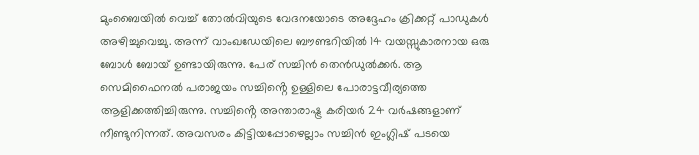മുംബൈയിൽ വെച്ച് തോൽവിയുടെ വേദനയോടെ അദ്ദേഹം ക്രിക്കറ്റ് പാഡുകൾ അഴിച്ചുവെച്ചു. അന്ന് വാംഖഡേയിലെ ബൗണ്ടറിയിൽ 14 വയസ്സുകാരനായ ഒരു ബോൾ ബോയ് ഉണ്ടായിരുന്നു. പേര് സച്ചിൻ തെൻഡുൽക്കർ. ആ സെമിഫൈനൽ പരാജയം സച്ചിൻ്റെ ഉള്ളിലെ പോരാട്ടവീര്യത്തെ ആളിക്കത്തിച്ചിരുന്നു. സച്ചിൻ്റെ അന്താരാഷ്ട്ര കരിയർ 24 വർഷങ്ങളാണ് നീണ്ടുനിന്നത്. അവസരം കിട്ടിയപ്പോഴെല്ലാം സച്ചിൻ ഇംഗ്ലിഷ് പടയെ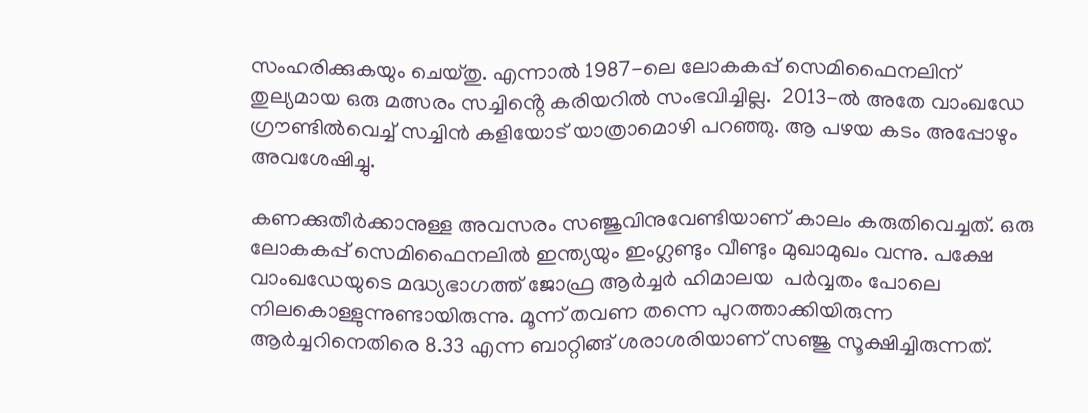സംഹരിക്കുകയും ചെയ്തു. എന്നാൽ 1987-ലെ ലോകകപ്പ് സെമിഫൈനലിന് തുല്യമായ ഒരു മത്സരം സച്ചിൻ്റെ കരിയറിൽ സംഭവിച്ചില്ല.  2013-ൽ അതേ വാംഖഡേ ഗ്രൗണ്ടിൽവെച്ച് സച്ചിൻ കളിയോട് യാത്രാമൊഴി പറഞ്ഞു. ആ പഴയ കടം അപ്പോഴും അവശേഷിച്ചു.

കണക്കുതീർക്കാനുള്ള അവസരം സഞ്ജുവിനുവേണ്ടിയാണ് കാലം കരുതിവെച്ചത്. ഒരു ലോകകപ്പ് സെമിഫൈനലിൽ ഇന്ത്യയും ഇംഗ്ലണ്ടും വീണ്ടും മുഖാമുഖം വന്നു. പക്ഷേ വാംഖഡേയുടെ മദ്ധ്യഭാഗത്ത് ജോഫ്ര ആർച്ചർ ഹിമാലയ  പർവ്വതം പോലെ നിലകൊള്ളുന്നുണ്ടായിരുന്നു. മൂന്ന് തവണ തന്നെ പുറത്താക്കിയിരുന്ന ആർച്ചറിനെതിരെ 8.33 എന്ന ബാറ്റിങ്ങ് ശരാശരിയാണ് സഞ്ജു സൂക്ഷിച്ചിരുന്നത്.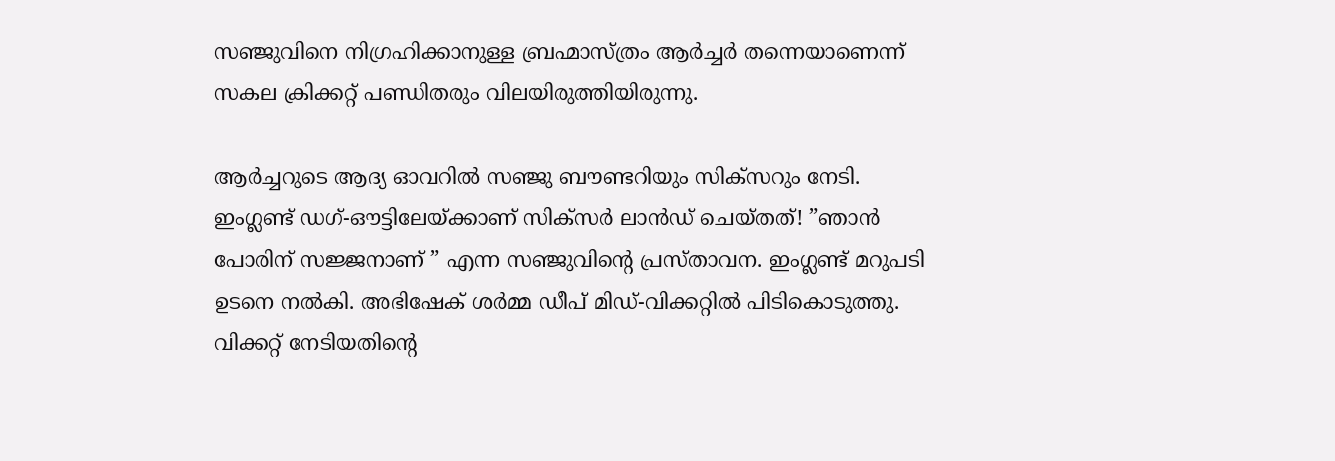സഞ്ജുവിനെ നിഗ്രഹിക്കാനുള്ള ബ്രഹ്മാസ്ത്രം ആർച്ചർ തന്നെയാണെന്ന് സകല ക്രിക്കറ്റ് പണ്ഡിതരും വിലയിരുത്തിയിരുന്നു.

ആർച്ചറുടെ ആദ്യ ഓവറിൽ സഞ്ജു ബൗണ്ടറിയും സിക്സറും നേടി. ഇംഗ്ലണ്ട് ഡഗ്-ഔട്ടിലേയ്ക്കാണ് സിക്സർ ലാൻഡ് ചെയ്തത്! ”ഞാൻ പോരിന് സജ്ജനാണ് ” എന്ന സഞ്ജുവിൻ്റെ പ്രസ്താവന. ഇംഗ്ലണ്ട് മറുപടി ഉടനെ നൽകി. അഭിഷേക് ശർമ്മ ഡീപ് മിഡ്-വിക്കറ്റിൽ പിടികൊടുത്തു. വിക്കറ്റ് നേടിയതിൻ്റെ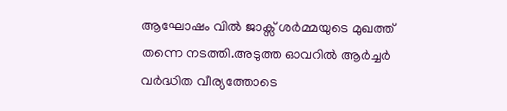ആഘോഷം വിൽ ജാക്സ് ശർമ്മയുടെ മുഖത്ത് തന്നെ നടത്തി.അടുത്ത ഓവറിൽ ആർച്ചർ വർദ്ധിത വീര്യത്തോടെ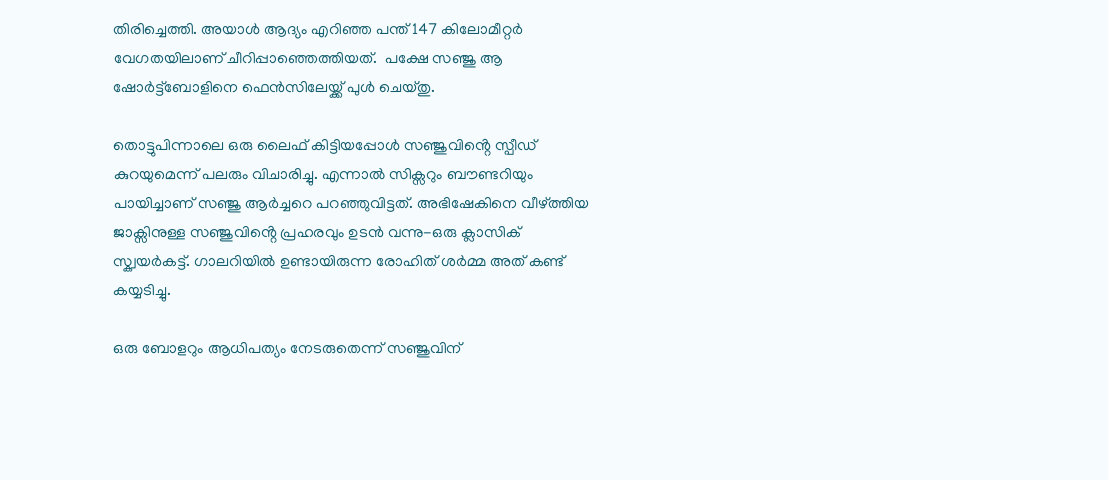തിരിച്ചെത്തി. അയാൾ ആദ്യം എറിഞ്ഞ പന്ത് 147 കിലോമീറ്റർ വേഗതയിലാണ് ചീറിപ്പാഞ്ഞെത്തിയത്.  പക്ഷേ സഞ്ജു ആ ഷോർട്ട്ബോളിനെ ഫെൻസിലേയ്ക്ക് പുൾ ചെയ്തു.

തൊട്ടുപിന്നാലെ ഒരു ലൈഫ് കിട്ടിയപ്പോൾ സഞ്ജുവിൻ്റെ സ്പീഡ് കുറയുമെന്ന് പലരും വിചാരിച്ചു. എന്നാൽ സിക്സറും ബൗണ്ടറിയും പായിച്ചാണ് സഞ്ജു ആർച്ചറെ പറഞ്ഞുവിട്ടത്. അഭിഷേകിനെ വീഴ്ത്തിയ ജാക്സിനുള്ള സഞ്ജുവിൻ്റെ പ്രഹരവും ഉടൻ വന്നു-ഒരു ക്ലാസിക് സ്ക്വയർകട്ട്. ഗാലറിയിൽ ഉണ്ടായിരുന്ന രോഹിത് ശർമ്മ അത് കണ്ട് കയ്യടിച്ചു.

ഒരു ബോളറും ആധിപത്യം നേടരുതെന്ന് സഞ്ജുവിന്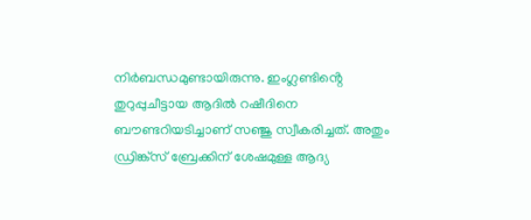നിർബന്ധമുണ്ടായിരുന്നു. ഇംഗ്ലണ്ടിൻ്റെ തുറുപ്പുചീട്ടായ ആദിൽ റഷീദിനെ ബൗണ്ടറിയടിച്ചാണ് സഞ്ജു സ്വീകരിച്ചത്. അതും ഡ്രിങ്ക്സ് ബ്രേക്കിന് ശേഷമുള്ള ആദ്യ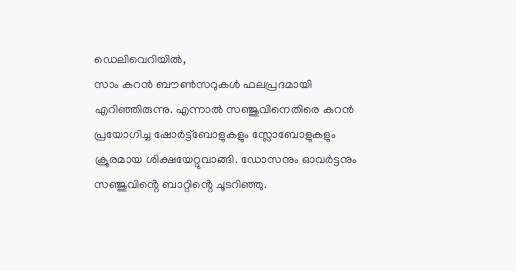ഡെലിവെറിയിൽ,
സാം കറൻ ബൗൺസറുകൾ ഫലപ്രദമായി എറിഞ്ഞിരുന്നു. എന്നാൽ സഞ്ജുവിനെതിരെ കറൻ പ്രയോഗിച്ച ഷോർട്ട്ബോളുകളും സ്ലോബോളുകളും ക്രൂരമായ ശിക്ഷയേറ്റുവാങ്ങി. ഡോസനും ഓവർട്ടനും സഞ്ജുവിൻ്റെ ബാറ്റിൻ്റെ ചൂടറിഞ്ഞു.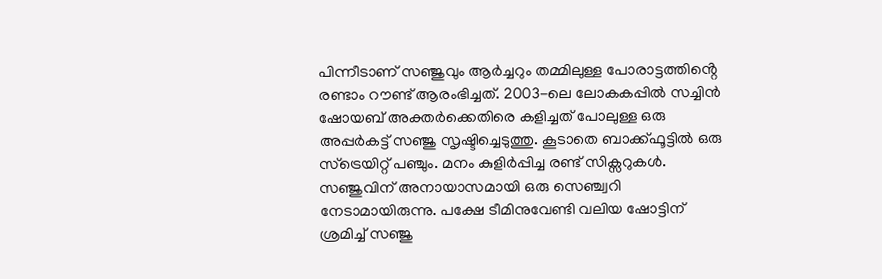പിന്നീടാണ് സഞ്ജുവും ആർച്ചറും തമ്മിലുള്ള പോരാട്ടത്തിൻ്റെ രണ്ടാം റൗണ്ട് ആരംഭിച്ചത്. 2003-ലെ ലോകകപ്പിൽ സച്ചിൻ ഷോയബ് അക്തർക്കെതിരെ കളിച്ചത് പോലുള്ള ഒരു അപ്പർകട്ട് സഞ്ജു സൃഷ്ടിച്ചെടുത്തു. കൂടാതെ ബാക്ക്ഫൂട്ടിൽ ഒരു സ്ട്രെയിറ്റ് പഞ്ചും. മനം കുളിർപ്പിച്ച രണ്ട് സിക്സറുകൾ. സഞ്ജുവിന് അനായാസമായി ഒരു സെഞ്ച്വറി നേടാമായിരുന്നു. പക്ഷേ ടീമിനുവേണ്ടി വലിയ ഷോട്ടിന് ശ്രമിച്ച് സഞ്ജു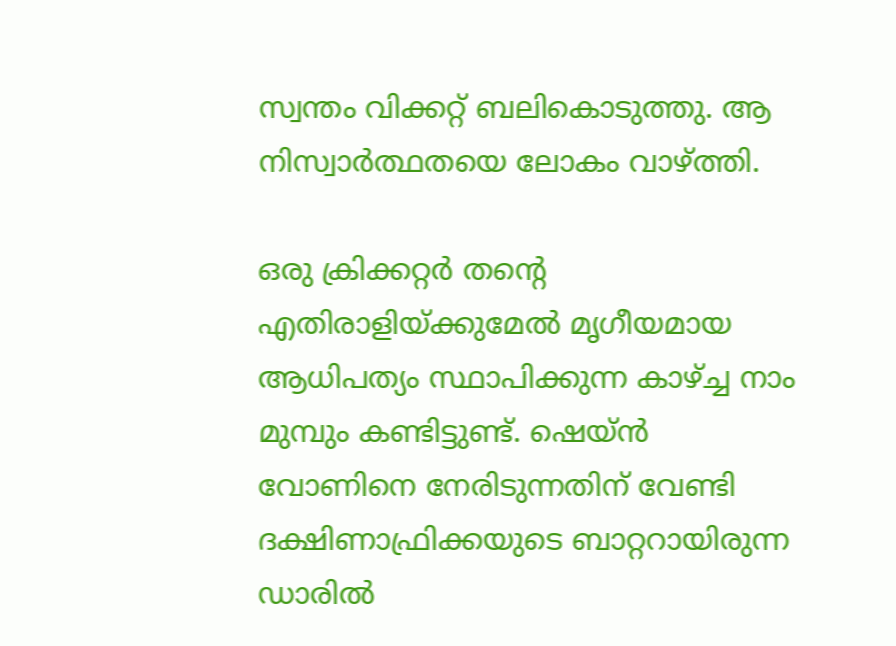സ്വന്തം വിക്കറ്റ് ബലികൊടുത്തു. ആ നിസ്വാർത്ഥതയെ ലോകം വാഴ്ത്തി.

ഒരു ക്രിക്കറ്റർ തൻ്റെ എതിരാളിയ്ക്കുമേൽ മൃഗീയമായ ആധിപത്യം സ്ഥാപിക്കുന്ന കാഴ്ച്ച നാം മുമ്പും കണ്ടിട്ടുണ്ട്. ഷെയ്ൻ വോണിനെ നേരിടുന്നതിന് വേണ്ടി ദക്ഷിണാഫ്രിക്കയുടെ ബാറ്ററായിരുന്ന ഡാരിൽ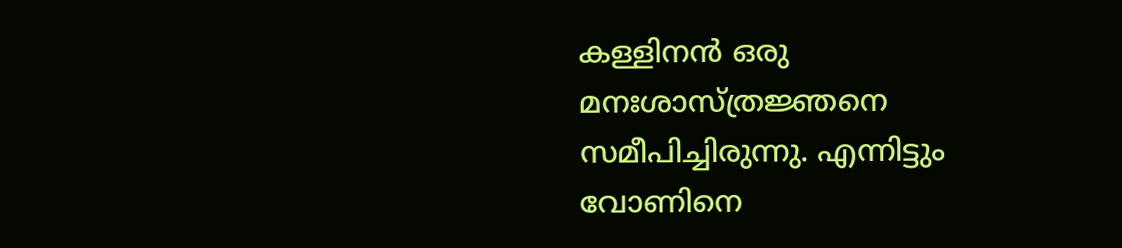കള്ളിനൻ ഒരു മനഃശാസ്ത്രജ്ഞനെ സമീപിച്ചിരുന്നു. എന്നിട്ടും വോണിനെ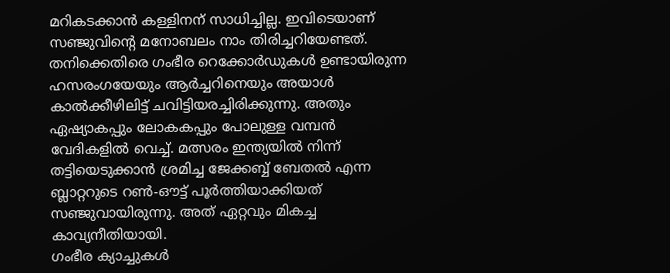മറികടക്കാൻ കള്ളിനന് സാധിച്ചില്ല. ഇവിടെയാണ് സഞ്ജുവിൻ്റെ മനോബലം നാം തിരിച്ചറിയേണ്ടത്. തനിക്കെതിരെ ഗംഭീര റെക്കോർഡുകൾ ഉണ്ടായിരുന്ന ഹസരംഗയേയും ആർച്ചറിനെയും അയാൾ കാൽക്കീഴിലിട്ട് ചവിട്ടിയരച്ചിരിക്കുന്നു. അതും ഏഷ്യാകപ്പും ലോകകപ്പും പോലുള്ള വമ്പൻ വേദികളിൽ വെച്ച്. മത്സരം ഇന്ത്യയിൽ നിന്ന് തട്ടിയെടുക്കാൻ ശ്രമിച്ച ജേക്കബ്ബ് ബേതൽ എന്ന ബ്ലാറ്ററുടെ റൺ-ഔട്ട് പൂർത്തിയാക്കിയത് സഞ്ജുവായിരുന്നു. അത് ഏറ്റവും മികച്ച കാവ്യനീതിയായി.
ഗംഭീര ക്യാച്ചുകൾ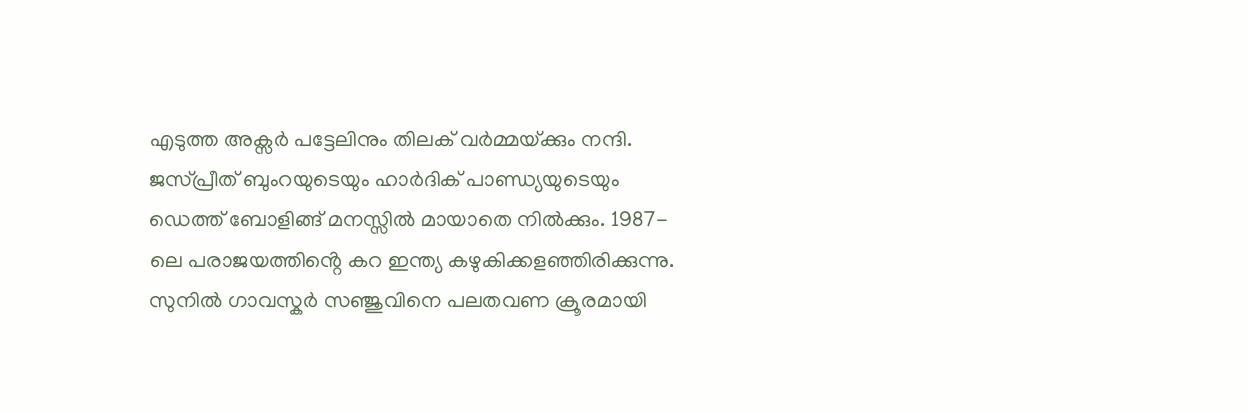എടുത്ത അക്സർ പട്ടേലിനും തിലക് വർമ്മയ്‌ക്കും നന്ദി. ജസ്പ്രീത് ബുംറയുടെയും ഹാർദിക് പാണ്ഡ്യയുടെയും ഡെത്ത് ബോളിങ്ങ് മനസ്സിൽ മായാതെ നിൽക്കും. 1987-ലെ പരാജയത്തിൻ്റെ കറ ഇന്ത്യ കഴുകിക്കളഞ്ഞിരിക്കുന്നു. സുനിൽ ഗാവസ്കർ സഞ്ജുവിനെ പലതവണ ക്രൂരമായി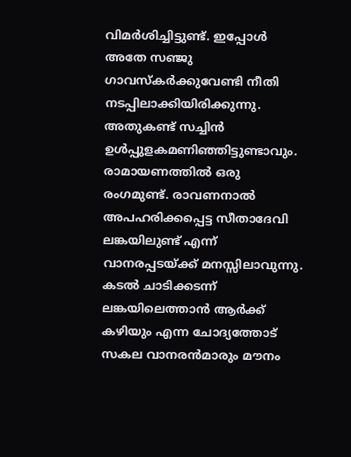വിമർശിച്ചിട്ടുണ്ട്. ഇപ്പോൾ അതേ സഞ്ജു ഗാവസ്കർക്കുവേണ്ടി നീതി നടപ്പിലാക്കിയിരിക്കുന്നു. അതുകണ്ട് സച്ചിൻ ഉൾപ്പുളകമണിഞ്ഞിട്ടുണ്ടാവും. രാമായണത്തിൽ ഒരു രംഗമുണ്ട്. രാവണനാൽ അപഹരിക്കപ്പെട്ട സീതാദേവി  ലങ്കയിലുണ്ട് എന്ന് വാനരപ്പടയ്ക്ക് മനസ്സിലാവുന്നു. കടൽ ചാടിക്കടന്ന് ലങ്കയിലെത്താൻ ആർക്ക് കഴിയും എന്ന ചോദ്യത്തോട് സകല വാനരൻമാരും മൗനം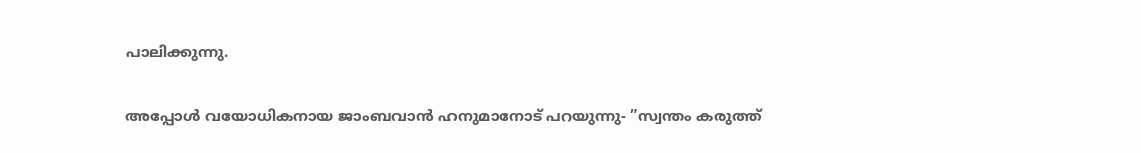പാലിക്കുന്നു.

അപ്പോൾ വയോധികനായ ജാംബവാൻ ഹനുമാനോട് പറയുന്നു- ”സ്വന്തം കരുത്ത്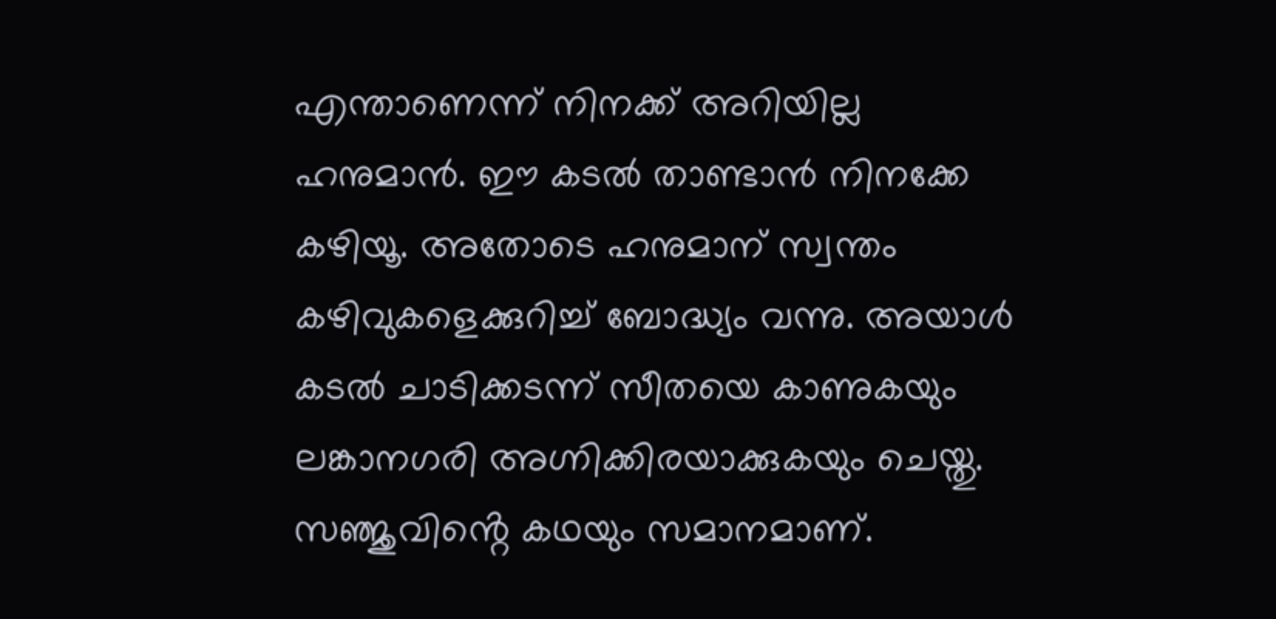എന്താണെന്ന് നിനക്ക് അറിയില്ല ഹനുമാൻ. ഈ കടൽ താണ്ടാൻ നിനക്കേ കഴിയൂ. അതോടെ ഹനുമാന് സ്വന്തം കഴിവുകളെക്കുറിച്ച് ബോദ്ധ്യം വന്നു. അയാൾ കടൽ ചാടിക്കടന്ന് സീതയെ കാണുകയും ലങ്കാനഗരി അഗ്നിക്കിരയാക്കുകയും ചെയ്തു. സഞ്ജുവിൻ്റെ കഥയും സമാനമാണ്.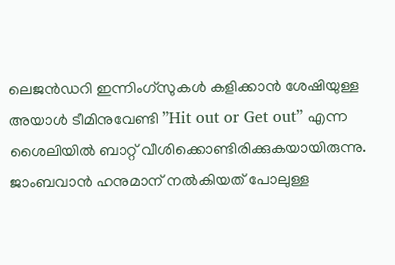ലെജൻഡറി ഇന്നിംഗ്സുകൾ കളിക്കാൻ ശേഷിയുള്ള അയാൾ ടീമിനുവേണ്ടി ”Hit out or Get out” എന്ന ശൈലിയിൽ ബാറ്റ് വീശിക്കൊണ്ടിരിക്കുകയായിരുന്നു. ജാംബവാൻ ഹനുമാന് നൽകിയത് പോലുള്ള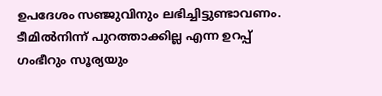ഉപദേശം സഞ്ജുവിനും ലഭിച്ചിട്ടുണ്ടാവണം. ടീമിൽനിന്ന് പുറത്താക്കില്ല എന്ന ഉറപ്പ് ഗംഭീറും സൂര്യയും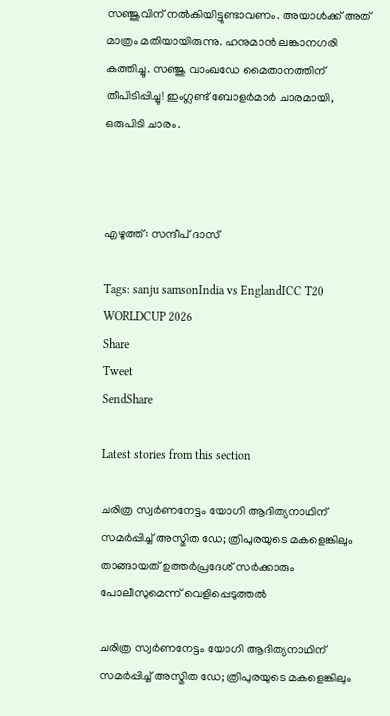സഞ്ജുവിന് നൽകിയിട്ടുണ്ടാവണം. അയാൾക്ക് അത് മാത്രം മതിയായിരുന്നു. ഹനുമാൻ ലങ്കാനഗരി കത്തിച്ചു. സഞ്ജു വാംഖഡേ മൈതാനത്തിന് തീപിടിപ്പിച്ചു! ഇംഗ്ലണ്ട് ബോളർമാർ ചാരമായി, ഒരുപിടി ചാരം.



എഴുത്ത്: സന്ദീപ് ദാസ്

Tags: sanju samsonIndia vs EnglandICC T20 WORLDCUP 2026
Share
Tweet
SendShare

Latest stories from this section

ചരിത്ര സ്വർണനേട്ടം യോഗി ആദിത്യനാഥിന് സമർപ്പിച്ച് അസ്മിത ഡേ; ത്രിപുരയുടെ മകളെങ്കിലും താങ്ങായത് ഉത്തർപ്രദേശ് സർക്കാരും പോലീസുമെന്ന് വെളിപ്പെടുത്തൽ

ചരിത്ര സ്വർണനേട്ടം യോഗി ആദിത്യനാഥിന് സമർപ്പിച്ച് അസ്മിത ഡേ; ത്രിപുരയുടെ മകളെങ്കിലും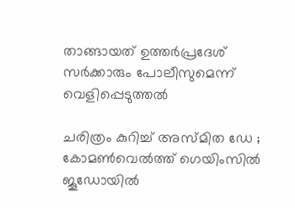താങ്ങായത് ഉത്തർപ്രദേശ് സർക്കാരും പോലീസുമെന്ന് വെളിപ്പെടുത്തൽ

ചരിത്രം കുറിച്ച് അസ്മിത ഡേ ; കോമൺവെൽത്ത് ഗെയിംസിൽ ജൂഡോയിൽ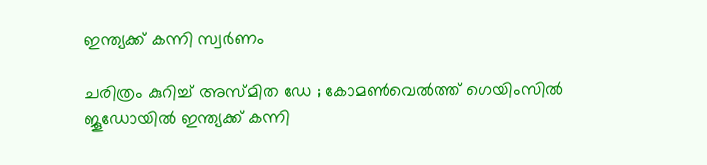ഇന്ത്യക്ക് കന്നി സ്വർണം

ചരിത്രം കുറിച്ച് അസ്മിത ഡേ ; കോമൺവെൽത്ത് ഗെയിംസിൽ ജൂഡോയിൽ ഇന്ത്യക്ക് കന്നി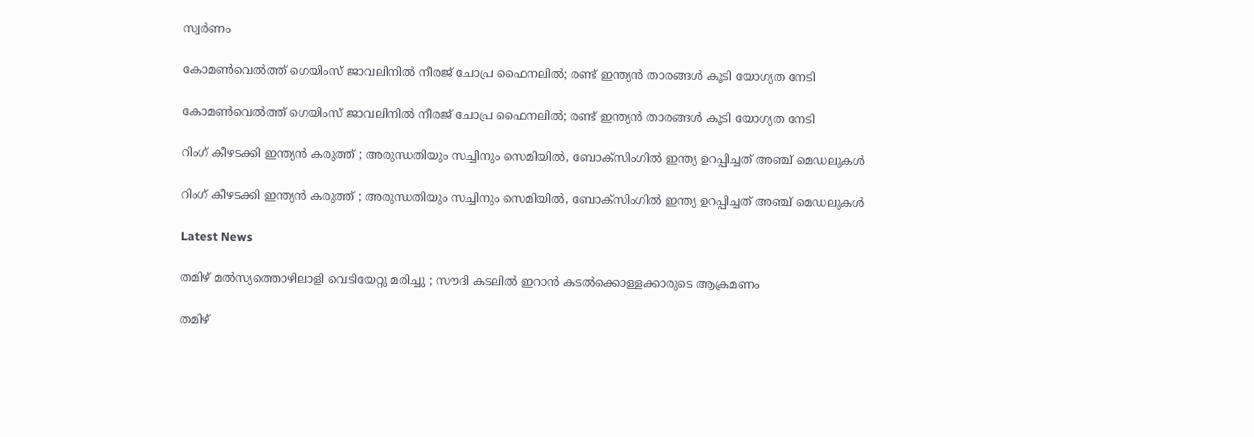സ്വർണം

കോമൺവെൽത്ത് ഗെയിംസ് ജാവലിനിൽ നീരജ് ചോപ്ര ഫൈനലിൽ; രണ്ട് ഇന്ത്യൻ താരങ്ങൾ കൂടി യോഗ്യത നേടി

കോമൺവെൽത്ത് ഗെയിംസ് ജാവലിനിൽ നീരജ് ചോപ്ര ഫൈനലിൽ; രണ്ട് ഇന്ത്യൻ താരങ്ങൾ കൂടി യോഗ്യത നേടി

റിംഗ് കീഴടക്കി ഇന്ത്യൻ കരുത്ത് ; അരുന്ധതിയും സച്ചിനും സെമിയിൽ, ബോക്സിംഗിൽ ഇന്ത്യ ഉറപ്പിച്ചത് അഞ്ച് മെഡലുകൾ

റിംഗ് കീഴടക്കി ഇന്ത്യൻ കരുത്ത് ; അരുന്ധതിയും സച്ചിനും സെമിയിൽ, ബോക്സിംഗിൽ ഇന്ത്യ ഉറപ്പിച്ചത് അഞ്ച് മെഡലുകൾ

Latest News

തമിഴ്‌ മൽസ്യത്തൊഴിലാളി വെടിയേറ്റു മരിച്ചു ; സൗദി കടലിൽ ഇറാൻ കടൽക്കൊള്ളക്കാരുടെ ആക്രമണം

തമിഴ്‌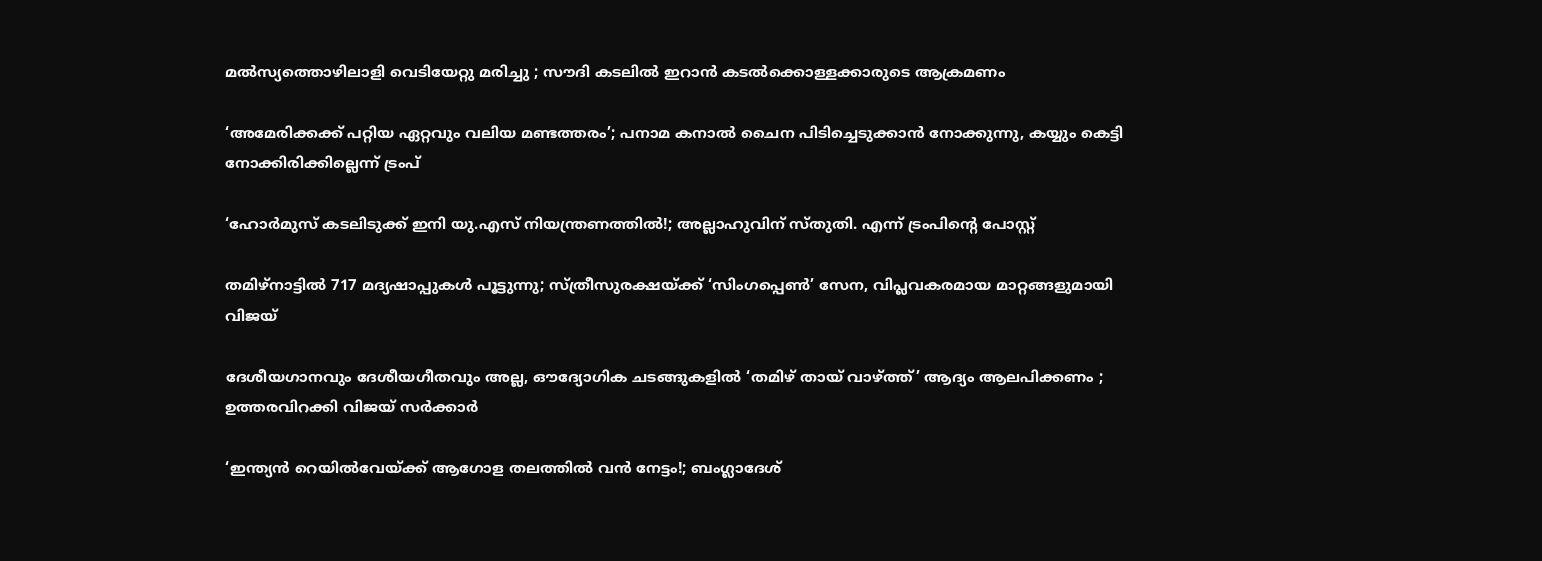മൽസ്യത്തൊഴിലാളി വെടിയേറ്റു മരിച്ചു ; സൗദി കടലിൽ ഇറാൻ കടൽക്കൊള്ളക്കാരുടെ ആക്രമണം

‘അമേരിക്കക്ക് പറ്റിയ ഏറ്റവും വലിയ മണ്ടത്തരം’; പനാമ കനാൽ ചൈന പിടിച്ചെടുക്കാൻ നോക്കുന്നു, കയ്യും കെട്ടി നോക്കിരിക്കില്ലെന്ന് ട്രംപ്

‘ഹോർമുസ് കടലിടുക്ക് ഇനി യു.എസ് നിയന്ത്രണത്തിൽ!; അല്ലാഹുവിന് സ്തുതി. എന്ന് ട്രംപിന്റെ പോസ്റ്റ്

തമിഴ്‌നാട്ടിൽ 717 മദ്യഷാപ്പുകൾ പൂട്ടുന്നു; സ്ത്രീസുരക്ഷയ്ക്ക് ‘സിംഗപ്പെൺ’ സേന, വിപ്ലവകരമായ മാറ്റങ്ങളുമായി വിജയ്

ദേശീയഗാനവും ദേശീയഗീതവും അല്ല, ഔദ്യോഗിക ചടങ്ങുകളിൽ ‘തമിഴ് തായ് വാഴ്ത്ത്’ ആദ്യം ആലപിക്കണം ; ഉത്തരവിറക്കി വിജയ് സർക്കാർ

‘ഇന്ത്യൻ റെയിൽവേയ്ക്ക് ആഗോള തലത്തിൽ വൻ നേട്ടം!; ബംഗ്ലാദേശ്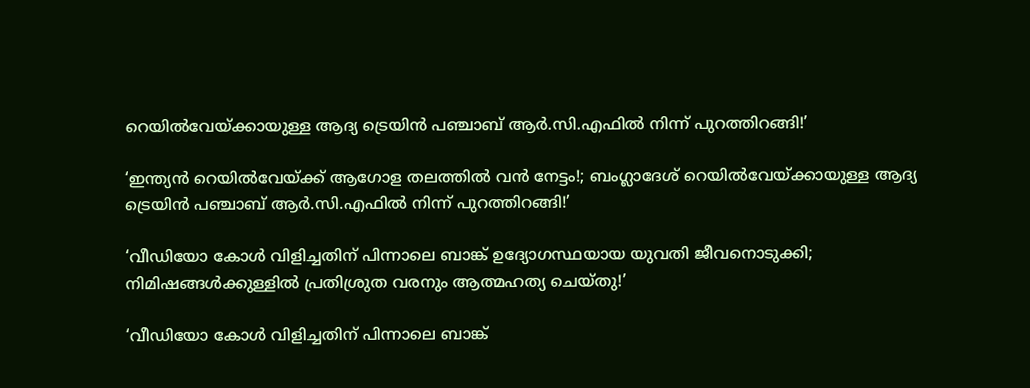റെയിൽവേയ്ക്കായുള്ള ആദ്യ ട്രെയിൻ പഞ്ചാബ് ആർ.സി.എഫിൽ നിന്ന് പുറത്തിറങ്ങി!’

‘ഇന്ത്യൻ റെയിൽവേയ്ക്ക് ആഗോള തലത്തിൽ വൻ നേട്ടം!; ബംഗ്ലാദേശ് റെയിൽവേയ്ക്കായുള്ള ആദ്യ ട്രെയിൻ പഞ്ചാബ് ആർ.സി.എഫിൽ നിന്ന് പുറത്തിറങ്ങി!’

‘വീഡിയോ കോൾ വിളിച്ചതിന് പിന്നാലെ ബാങ്ക് ഉദ്യോഗസ്ഥയായ യുവതി ജീവനൊടുക്കി; നിമിഷങ്ങൾക്കുള്ളിൽ പ്രതിശ്രുത വരനും ആത്മഹത്യ ചെയ്തു!’

‘വീഡിയോ കോൾ വിളിച്ചതിന് പിന്നാലെ ബാങ്ക്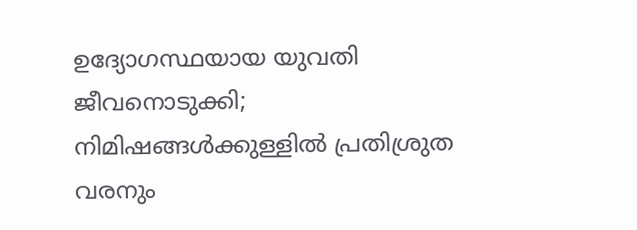ഉദ്യോഗസ്ഥയായ യുവതി ജീവനൊടുക്കി; നിമിഷങ്ങൾക്കുള്ളിൽ പ്രതിശ്രുത വരനും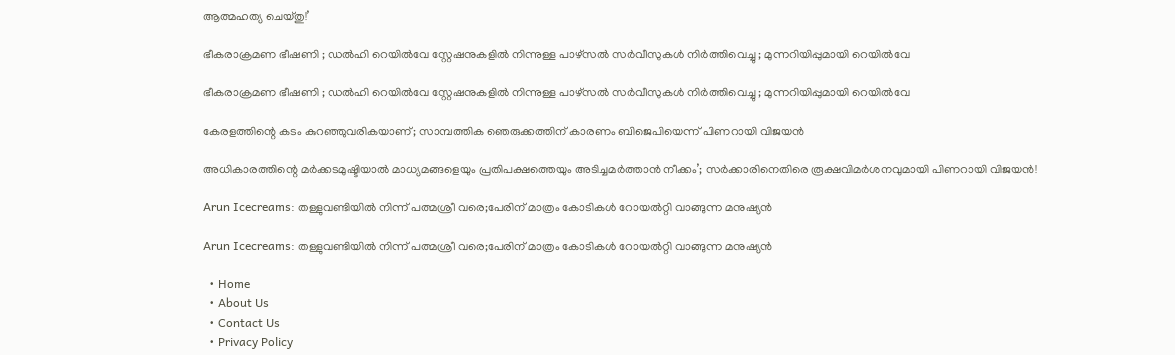ആത്മഹത്യ ചെയ്തു!’

ഭീകരാക്രമണ ഭീഷണി ; ഡൽഹി റെയിൽവേ സ്റ്റേഷനുകളിൽ നിന്നുള്ള പാഴ്സൽ സർവീസുകൾ നിർത്തിവെച്ചു ; മുന്നറിയിപ്പുമായി റെയിൽവേ

ഭീകരാക്രമണ ഭീഷണി ; ഡൽഹി റെയിൽവേ സ്റ്റേഷനുകളിൽ നിന്നുള്ള പാഴ്സൽ സർവീസുകൾ നിർത്തിവെച്ചു ; മുന്നറിയിപ്പുമായി റെയിൽവേ

കേരളത്തിന്റെ കടം കുറഞ്ഞുവരികയാണ്; സാമ്പത്തിക ഞെരുക്കത്തിന് കാരണം ബിജെപിയെന്ന് പിണറായി വിജയൻ

അധികാരത്തിന്റെ മർക്കടമുഷ്ടിയാൽ മാധ്യമങ്ങളെയും പ്രതിപക്ഷത്തെയും അടിച്ചമർത്താൻ നീക്കം’; സർക്കാരിനെതിരെ രൂക്ഷവിമർശനവുമായി പിണറായി വിജയൻ!

Arun Icecreams: തള്ളുവണ്ടിയിൽ നിന്ന് പത്മശ്രീ വരെ;പേരിന് മാത്രം കോടികൾ റോയൽറ്റി വാങ്ങുന്ന മനുഷ്യൻ

Arun Icecreams: തള്ളുവണ്ടിയിൽ നിന്ന് പത്മശ്രീ വരെ;പേരിന് മാത്രം കോടികൾ റോയൽറ്റി വാങ്ങുന്ന മനുഷ്യൻ

  • Home
  • About Us
  • Contact Us
  • Privacy Policy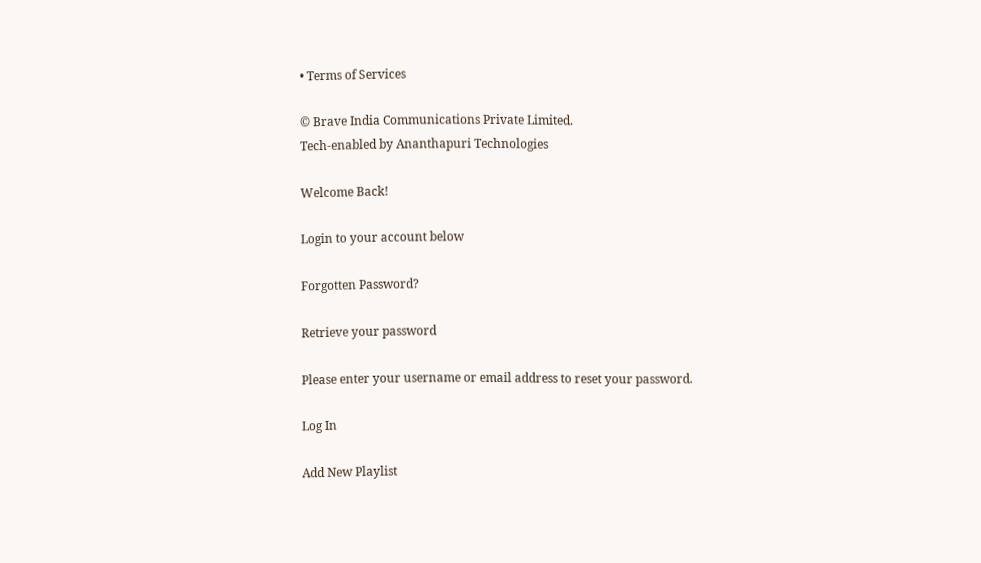• Terms of Services

© Brave India Communications Private Limited.
Tech-enabled by Ananthapuri Technologies

Welcome Back!

Login to your account below

Forgotten Password?

Retrieve your password

Please enter your username or email address to reset your password.

Log In

Add New Playlist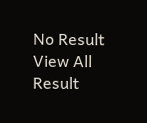No Result
View All Result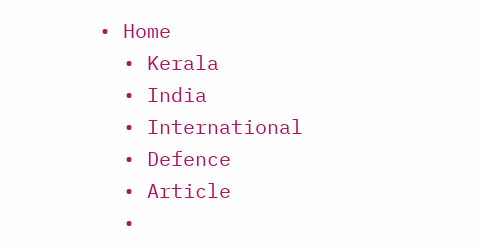• Home
  • Kerala
  • India
  • International
  • Defence
  • Article
  •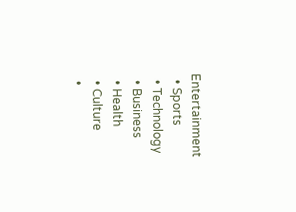Entertainment
  • Sports
  • Technology
  • Business
  • Health
  • Culture
  •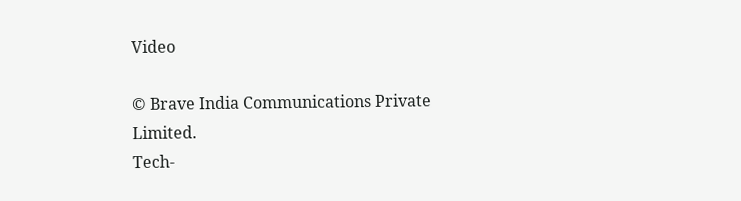Video

© Brave India Communications Private Limited.
Tech-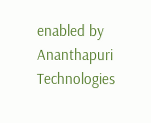enabled by Ananthapuri Technologies